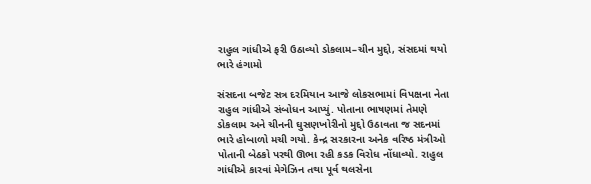રાહુલ ગાંધીએ ફરી ઉઠાવ્યો ડોકલામ–ચીન મુદ્દો, સંસદમાં થયો ભારે હંગામો

સંસદના બજેટ સત્ર દરમિયાન આજે લોકસભામાં વિપક્ષના નેતા રાહુલ ગાંધીએ સંબોધન આપ્યું. પોતાના ભાષણમાં તેમણે ડોકલામ અને ચીનની ઘુસણખોરીનો મુદ્દો ઉઠાવતા જ સદનમાં ભારે હોબાળો મચી ગયો. કેન્દ્ર સરકારના અનેક વરિષ્ઠ મંત્રીઓ પોતાની બેઠકો પરથી ઊભા રહી કડક વિરોધ નોંધાવ્યો. રાહુલ ગાંધીએ કારવાં મેગેઝિન તથા પૂર્વ થલસેના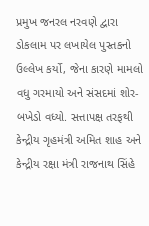પ્રમુખ જનરલ નરવણે દ્વારા ડોકલામ પર લખાયેલ પુસ્તકનો ઉલ્લેખ કર્યો, જેના કારણે મામલો વધુ ગરમાયો અને સંસદમાં શોર-બખેડો વધ્યો. સત્તાપક્ષ તરફથી કેન્દ્રીય ગૃહમંત્રી અમિત શાહ અને કેન્દ્રીય રક્ષા મંત્રી રાજનાથ સિંહે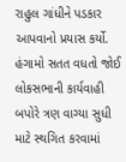રાહુલ ગાંધીને પડકાર આપવાનો પ્રયાસ કર્યો. હંગામો સતત વધતો જોઈ લોકસભાની કાર્યવાહી બપોરે ત્રણ વાગ્યા સુધી માટે સ્થગિત કરવામાં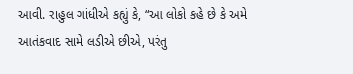આવી. રાહુલ ગાંધીએ કહ્યું કે, “આ લોકો કહે છે કે અમે આતંકવાદ સામે લડીએ છીએ, પરંતુ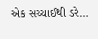એક સચ્ચાઈથી ડરે…